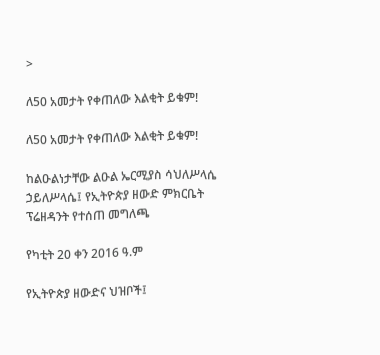>

ለ50 አመታት የቀጠለው እልቂት ይቁም!

ለ50 አመታት የቀጠለው እልቂት ይቁም!

ከልዑልነታቸው ልዑል ኤርሚያስ ሳህለሥላሴ ኃይለሥላሴ፤ የኢትዮጵያ ዘውድ ምክርቤት ፕሬዘዳንት የተሰጠ መግለጫ

የካቲት 20 ቀን 2016 ዓ.ም

የኢትዮጵያ ዘውድና ህዝቦች፤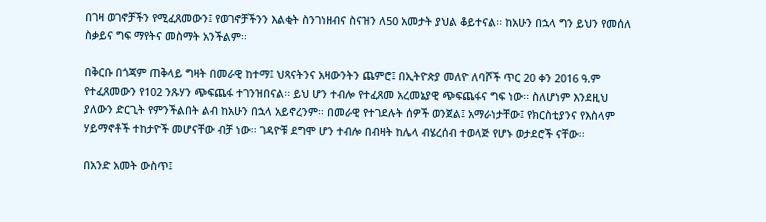በገዛ ወገኖቻችን የሚፈጸመውን፤ የወገኖቻችንን እልቂት ስንገነዘብና ስናዝን ለ50 አመታት ያህል ቆይተናል፡፡ ከአሁን በኋላ ግን ይህን የመሰለ ስቃይና ግፍ ማየትና መስማት አንችልም፡፡

በቅርቡ በጎጃም ጠቅላይ ግዛት በመራዊ ከተማ፤ ህጻናትንና አዛውንትን ጨምሮ፤ በኢትዮጵያ መለዮ ለባሾች ጥር 20 ቀን 2016 ዓ.ም የተፈጸመውን የ102 ንጹሃን ጭፍጨፋ ተገንዝበናል፡፡ ይህ ሆን ተብሎ የተፈጸመ አረመኔያዊ ጭፍጨፋና ግፍ ነው፡፡ ስለሆነም እንደዚህ ያለውን ድርጊት የምንችልበት ልብ ከአሁን በኋላ አይኖረንም፡፡ በመራዊ የተገደሉት ሰዎች ወንጀል፤ አማራነታቸው፤ የክርስቲያንና የእስላም ሃይማኖቶች ተከታዮች መሆናቸው ብቻ ነው፡፡ ገዳዮቹ ደግሞ ሆን ተብሎ በብዛት ከሌላ ብሄረሰብ ተወላጅ የሆኑ ወታደሮች ናቸው፡፡

በአንድ አመት ውስጥ፤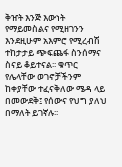ቅዠት እንጅ እውነት የማይመስልና የሚዘገንን እንደዚሁም አእምሮ የሚረብሽ ተከታታይ ጭፍጨፋ ስንሰማና ስናይ ቆይተናል፡፡ ቁጥር የሌላቸው ወገኖቻችንም ከቀያቸው ተፈናቅለው ሜዳ ላይ በመውደቅ፤ የሰውና የህግ ያለህ በማለት ይገኛሉ፡፡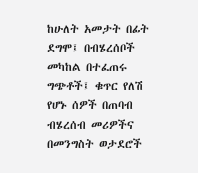ከሁለት አመታት በፊት ደግሞ፤ በብሄረሰቦች መካከል በተፈጠሩ ግጭቶች፤ ቁጥር የለሽ የሆኑ ሰዎች በጠባብ ብሄረሰብ መሪዎችና በመንግስት ወታደሮች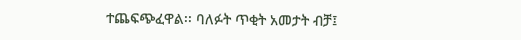ተጨፍጭፈዋል፡፡ ባለፉት ጥቂት አመታት ብቻ፤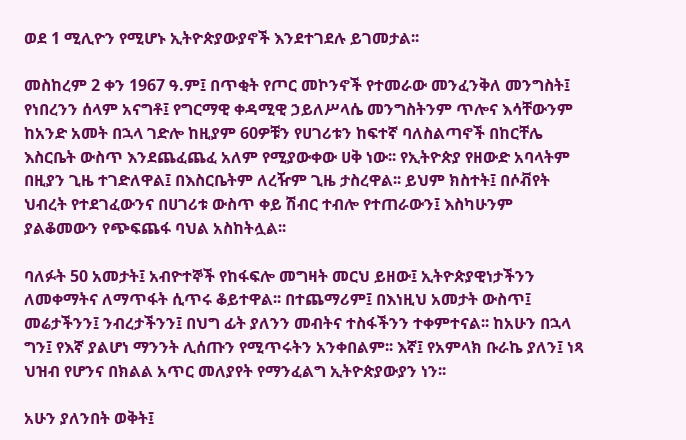ወደ 1 ሚሊዮን የሚሆኑ ኢትዮጵያውያኖች እንደተገደሉ ይገመታል፡፡

መስከረም 2 ቀን 1967 ዓ.ም፤ በጥቂት የጦር መኮንኖች የተመራው መንፈንቅለ መንግስት፤ የነበረንን ሰላም አናግቶ፤ የግርማዊ ቀዳሚዊ ኃይለሥላሴ መንግስትንም ጥሎና እሳቸውንም ከአንድ አመት በኋላ ገድሎ ከዚያም 60ዎቹን የሀገሪቱን ከፍተኛ ባለስልጣኖች በከርቸሌ እስርቤት ውስጥ እንደጨፈጨፈ አለም የሚያውቀው ሀቅ ነው፡፡ የኢትዮጵያ የዘውድ አባላትም በዚያን ጊዜ ተገድለዋል፤ በእስርቤትም ለረዥም ጊዜ ታስረዋል፡፡ ይህም ክስተት፤ በሶቭየት ህብረት የተደገፈውንና በሀገሪቱ ውስጥ ቀይ ሽብር ተብሎ የተጠራውን፤ እስካሁንም ያልቆመውን የጭፍጨፋ ባህል አስከትሏል፡፡

ባለፉት 50 አመታት፤ አብዮተኞች የከፋፍሎ መግዛት መርህ ይዘው፤ ኢትዮጵያዊነታችንን ለመቀማትና ለማጥፋት ሲጥሩ ቆይተዋል፡፡ በተጨማሪም፤ በእነዚህ አመታት ውስጥ፤ መሬታችንን፤ ንብረታችንን፤ በህግ ፊት ያለንን መብትና ተስፋችንን ተቀምተናል፡፡ ከአሁን በኋላ ግን፤ የእኛ ያልሆነ ማንንት ሊሰጡን የሚጥሩትን አንቀበልም፡፡ እኛ፤ የአምላክ ቡራኬ ያለን፤ ነጻ ህዝብ የሆንና በክልል አጥር መለያየት የማንፈልግ ኢትዮጵያውያን ነን፡፡

አሁን ያለንበት ወቅት፤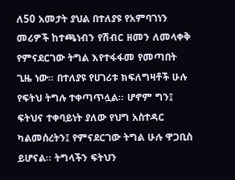ለ50 አመታት ያህል በተለያዩ የአምባገነን መሪዎች ከተጫነብን የሽብር ዘመን ለመላቀቅ የምናደርገው ትግል እየተፋፋመ የመጣበት ጊዜ ነው፡፡ በተለያዩ የሀገሪቱ ክፍለግዛቶች ሁሉ የፍትህ ትግሉ ተቀጣጥሏል፡፡ ሆኖም ግን፤  ፍትህና ተቀባይነት ያለው የህግ አስተዳር ካልመሰረትን፤ የምናደርገው ትግል ሁሉ ዋጋቢስ ይሆናል፡፡ ትግላችን ፍትህን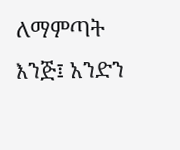ለማምጣት እንጅ፤ አንድን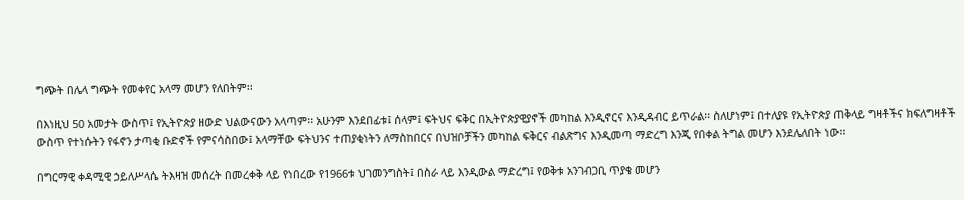ግጭት በሌላ ግጭት የመቀየር አላማ መሆን የለበትም፡፡

በእነዚህ 50 አመታት ውስጥ፤ የኢትዮጵያ ዘውድ ህልውናውን አላጣም፡፡ አሁንም እንደበፊቱ፤ ሰላም፤ ፍትህና ፍቅር በኢትዮጵያዊያኖች መካከል እንዲኖርና እንዲዳብር ይጥራል፡፡ ስለሆነም፤ በተለያዩ የኢትዮጵያ ጠቅላይ ግዛቶችና ክፍለግዛቶች ውስጥ የተነሱትን የፋኖን ታጣቂ ቡድኖች የምናሳስበው፤ አላማቸው ፍትህንና ተጠያቂነትን ለማስከበርና በህዝቦቻችን መካከል ፍቅርና ብልጽግና እንዲመጣ ማድረግ እንጂ የበቀል ትግል መሆን እንደሌለበት ነው፡፡

በግርማዊ ቀዳሚዊ ኃይለሥላሴ ትእዛዝ መሰረት በመረቀቅ ላይ የነበረው የ1966ቱ ህገመንግስት፤ በስራ ላይ እንዲውል ማድረግ፤ የወቅቱ አንገብጋቢ ጥያቄ መሆን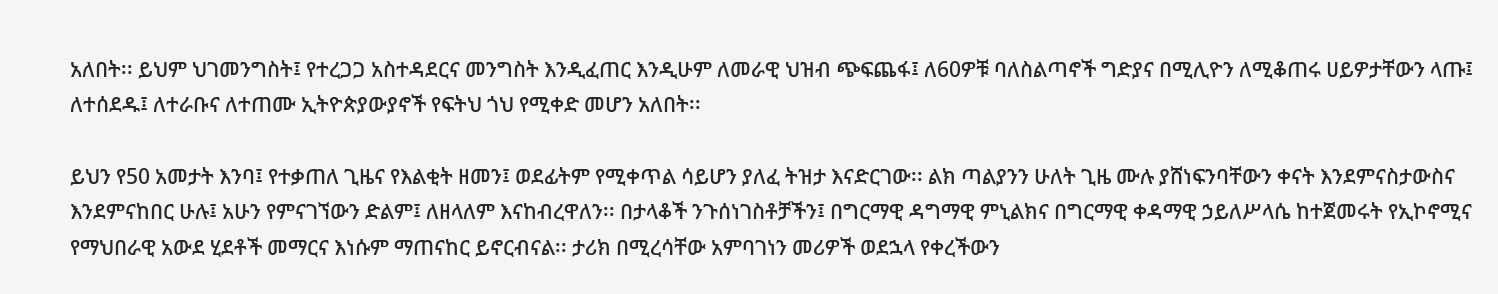አለበት፡፡ ይህም ህገመንግስት፤ የተረጋጋ አስተዳደርና መንግስት እንዲፈጠር እንዲሁም ለመራዊ ህዝብ ጭፍጨፋ፤ ለ60ዎቹ ባለስልጣኖች ግድያና በሚሊዮን ለሚቆጠሩ ሀይዎታቸውን ላጡ፤ ለተሰደዱ፤ ለተራቡና ለተጠሙ ኢትዮጵያውያኖች የፍትህ ጎህ የሚቀድ መሆን አለበት፡፡

ይህን የ50 አመታት እንባ፤ የተቃጠለ ጊዜና የእልቂት ዘመን፤ ወደፊትም የሚቀጥል ሳይሆን ያለፈ ትዝታ እናድርገው፡፡ ልክ ጣልያንን ሁለት ጊዜ ሙሉ ያሸነፍንባቸውን ቀናት እንደምናስታውስና እንደምናከበር ሁሉ፤ አሁን የምናገኘውን ድልም፤ ለዘላለም እናከብረዋለን፡፡ በታላቆች ንጉሰነገስቶቻችን፤ በግርማዊ ዳግማዊ ምኒልክና በግርማዊ ቀዳማዊ ኃይለሥላሴ ከተጀመሩት የኢኮኖሚና የማህበራዊ አውደ ሂደቶች መማርና እነሱም ማጠናከር ይኖርብናል፡፡ ታሪክ በሚረሳቸው አምባገነን መሪዎች ወደኋላ የቀረችውን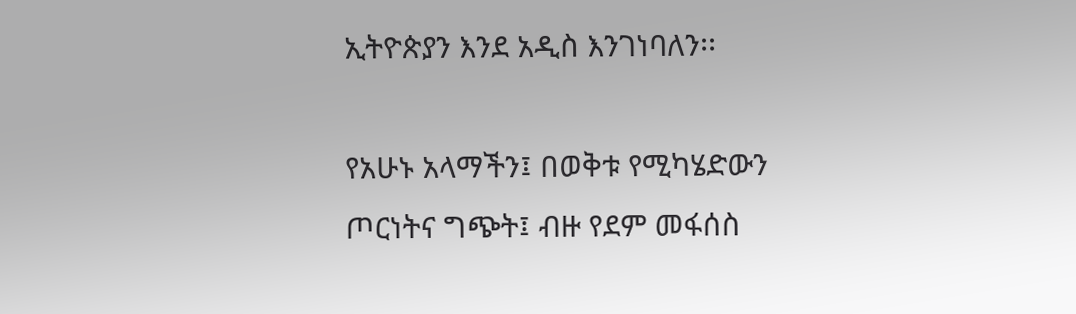ኢትዮጵያን እንደ አዲስ እንገነባለን፡፡

የአሁኑ አላማችን፤ በወቅቱ የሚካሄድውን ጦርነትና ግጭት፤ ብዙ የደም መፋሰስ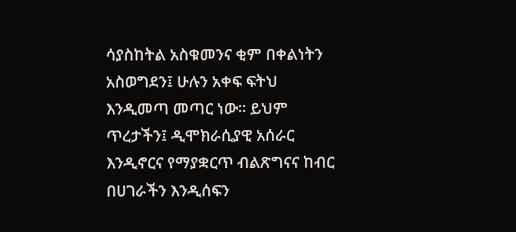ሳያስከትል አስቁመንና ቂም በቀልነትን አስወግደን፤ ሁሉን አቀፍ ፍትህ እንዲመጣ መጣር ነው፡፡ ይህም ጥረታችን፤ ዲሞክራሲያዊ አሰራር እንዲኖርና የማያቋርጥ ብልጽግናና ከብር በሀገራችን እንዲሰፍን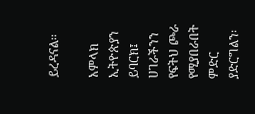ይረዳናል፡፡

አምላክ ኢትዮጵያን ይባርክ፤ ሀገራችንን የፍትህ ጮራ የሚያበራበት ምድር ያድርግልን፡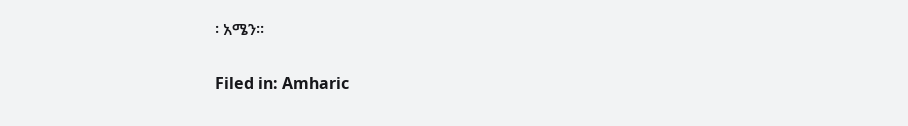፡ አሜን፡፡

Filed in: Amharic